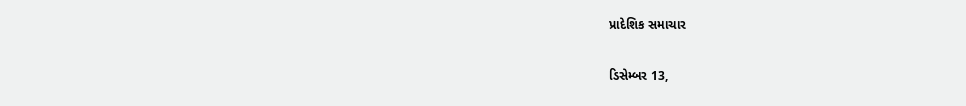પ્રાદેશિક સમાચાર

ડિસેમ્બર 13,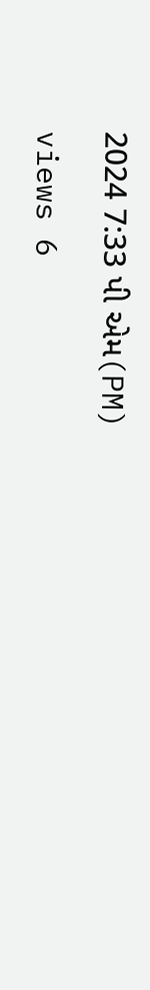2024 7:33 પી એમ(PM)

views 6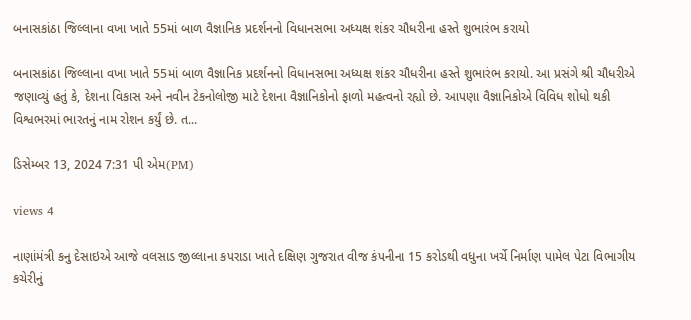બનાસકાંઠા જિલ્લાના વખા ખાતે 55માં બાળ વૈજ્ઞાનિક પ્રદર્શનનો વિધાનસભા અધ્યક્ષ શંકર ચૌધરીના હસ્તે શુભારંભ કરાયો

બનાસકાંઠા જિલ્લાના વખા ખાતે 55માં બાળ વૈજ્ઞાનિક પ્રદર્શનનો વિધાનસભા અધ્યક્ષ શંકર ચૌધરીના હસ્તે શુભારંભ કરાયો. આ પ્રસંગે શ્રી ચૌધરીએ જણાવ્યું હતું કે, દેશના વિકાસ અને નવીન ટેકનોલોજી માટે દેશના વૈજ્ઞાનિકોનો ફાળો મહત્વનો રહ્યો છે. આપણા વૈજ્ઞાનિકોએ વિવિધ શોધો થકી વિશ્વભરમાં ભારતનું નામ રોશન કર્યું છે. ત...

ડિસેમ્બર 13, 2024 7:31 પી એમ(PM)

views 4

નાણાંમંત્રી કનુ દેસાઇએ આજે વલસાડ જીલ્લાના કપરાડા ખાતે દક્ષિણ ગુજરાત વીજ કંપનીના 15 કરોડથી વધુના ખર્ચે નિર્માણ પામેલ પેટા વિભાગીય કચેરીનું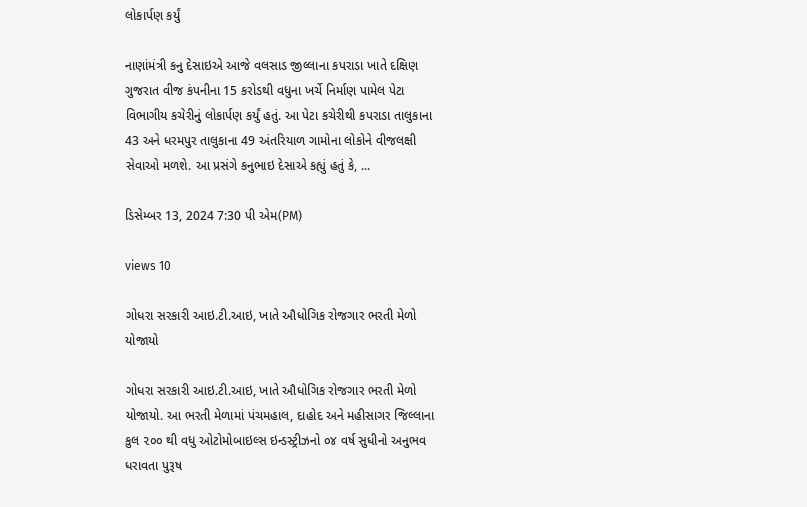લોકાર્પણ કર્યું

નાણાંમંત્રી કનુ દેસાઇએ આજે વલસાડ જીલ્લાના કપરાડા ખાતે દક્ષિણ ગુજરાત વીજ કંપનીના 15 કરોડથી વધુના ખર્ચે નિર્માણ પામેલ પેટા વિભાગીય કચેરીનું લોકાર્પણ કર્યું હતું. આ પેટા કચેરીથી કપરાડા તાલુકાના 43 અને ધરમપુર તાલુકાના 49 અંતરિયાળ ગામોના લોકોને વીજલક્ષી સેવાઓ મળશે. આ પ્રસંગે કનુભાઇ દેસાએ કહ્યું હતું કે, ...

ડિસેમ્બર 13, 2024 7:30 પી એમ(PM)

views 10

ગોધરા સરકારી આઇ.ટી.આઇ, ખાતે ઔધોગિક રોજગાર ભરતી મેળો યોજાયો

ગોધરા સરકારી આઇ.ટી.આઇ, ખાતે ઔધોગિક રોજગાર ભરતી મેળો યોજાયો. આ ભરતી મેળામાં પંચમહાલ, દાહોદ અને મહીસાગર જિલ્લાના કુલ ૨૦૦ થી વધુ ઓટોમોબાઇલ્સ ઇન્ડસ્ટ્રીઝનો ૦૪ વર્ષ સુધીનો અનુભવ ધરાવતા પુરૂષ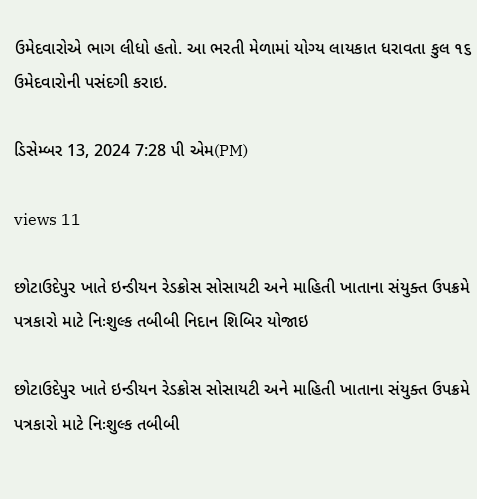ઉમેદવારોએ ભાગ લીધો હતો. આ ભરતી મેળામાં યોગ્ય લાયકાત ધરાવતા કુલ ૧૬ ઉમેદવારોની પસંદગી કરાઇ.

ડિસેમ્બર 13, 2024 7:28 પી એમ(PM)

views 11

છોટાઉદેપુર ખાતે ઇન્ડીયન રેડક્રોસ સોસાયટી અને માહિતી ખાતાના સંયુક્ત ઉપક્રમે પત્રકારો માટે નિઃશુલ્ક તબીબી નિદાન શિબિર યોજાઇ

છોટાઉદેપુર ખાતે ઇન્ડીયન રેડક્રોસ સોસાયટી અને માહિતી ખાતાના સંયુક્ત ઉપક્રમે પત્રકારો માટે નિઃશુલ્ક તબીબી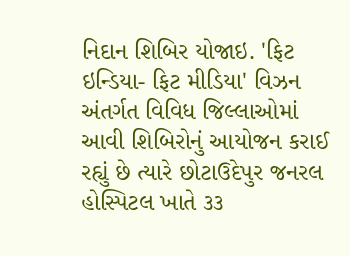નિદાન શિબિર યોજાઇ. 'ફિટ ઇન્ડિયા- ફિટ મીડિયા' વિઝન અંતર્ગત વિવિધ જિલ્લાઓમાં આવી શિબિરોનું આયોજન કરાઈ રહ્યું છે ત્યારે છોટાઉદેપુર જનરલ હોસ્પિટલ ખાતે ૩૩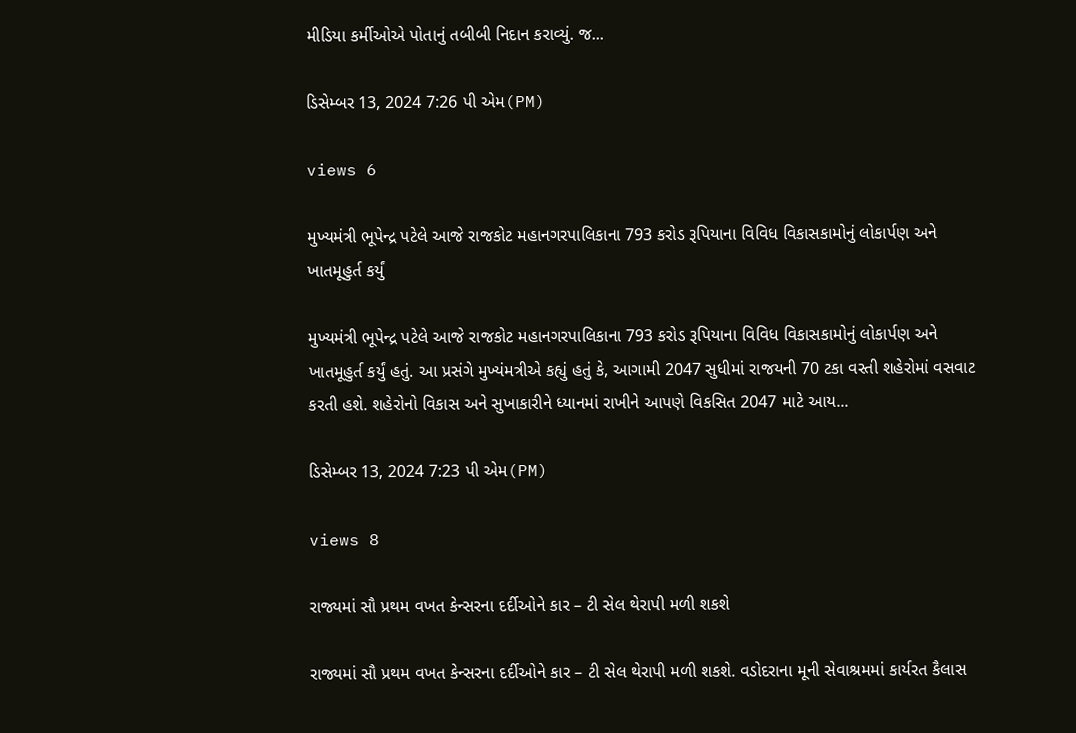મીડિયા કર્મીઓએ પોતાનું તબીબી નિદાન કરાવ્યું. જ...

ડિસેમ્બર 13, 2024 7:26 પી એમ(PM)

views 6

મુખ્યમંત્રી ભૂપેન્દ્ર પટેલે આજે રાજકોટ મહાનગરપાલિકાના 793 કરોડ રૂપિયાના વિવિધ વિકાસકામોનું લોકાર્પણ અને ખાતમૂહુર્ત કર્યું

મુખ્યમંત્રી ભૂપેન્દ્ર પટેલે આજે રાજકોટ મહાનગરપાલિકાના 793 કરોડ રૂપિયાના વિવિધ વિકાસકામોનું લોકાર્પણ અને ખાતમૂહુર્ત કર્યું હતું. આ પ્રસંગે મુખ્યંમત્રીએ કહ્યું હતું કે, આગામી 2047 સુધીમાં રાજયની 70 ટકા વસ્તી શહેરોમાં વસવાટ કરતી હશે. શહેરોનો વિકાસ અને સુખાકારીને ધ્યાનમાં રાખીને આપણે વિકસિત 2047 માટે આય...

ડિસેમ્બર 13, 2024 7:23 પી એમ(PM)

views 8

રાજ્યમાં સૌ પ્રથમ વખત કેન્સરના દર્દીઓને કાર – ટી સેલ થેરાપી મળી શકશે

રાજ્યમાં સૌ પ્રથમ વખત કેન્સરના દર્દીઓને કાર – ટી સેલ થેરાપી મળી શકશે. વડોદરાના મૂની સેવાશ્રમમાં કાર્યરત કૈલાસ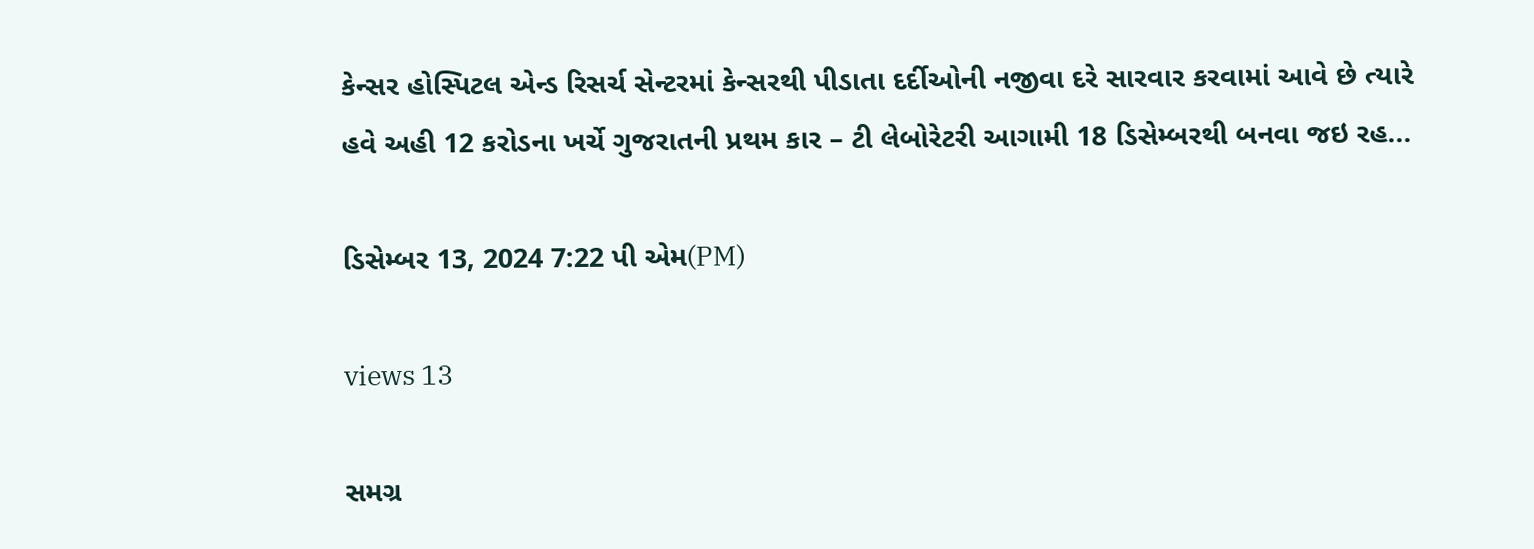કેન્સર હોસ્પિટલ એન્ડ રિસર્ચ સેન્ટરમાં કેન્સરથી પીડાતા દર્દીઓની નજીવા દરે સારવાર કરવામાં આવે છે ત્યારે હવે અહી 12 કરોડના ખર્ચે ગુજરાતની પ્રથમ કાર – ટી લેબોરેટરી આગામી 18 ડિસેમ્બરથી બનવા જઇ રહ...

ડિસેમ્બર 13, 2024 7:22 પી એમ(PM)

views 13

સમગ્ર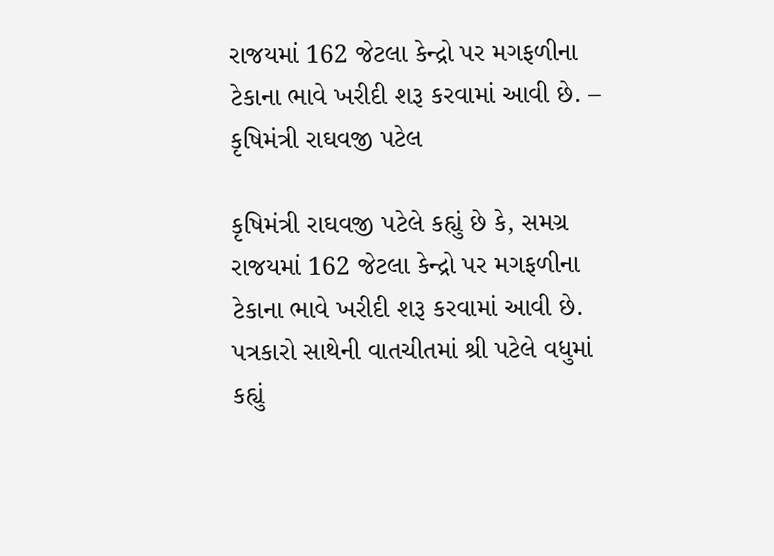રાજયમાં 162 જેટલા કેન્દ્રો પર મગફળીના ટેકાના ભાવે ખરીદી શરૂ કરવામાં આવી છે. – કૃષિમંત્રી રાઘવજી પટેલ

કૃષિમંત્રી રાઘવજી પટેલે કહ્યું છે કે, સમગ્ર રાજયમાં 162 જેટલા કેન્દ્રો પર મગફળીના ટેકાના ભાવે ખરીદી શરૂ કરવામાં આવી છે. પત્રકારો સાથેની વાતચીતમાં શ્રી પટેલે વધુમાં કહ્યું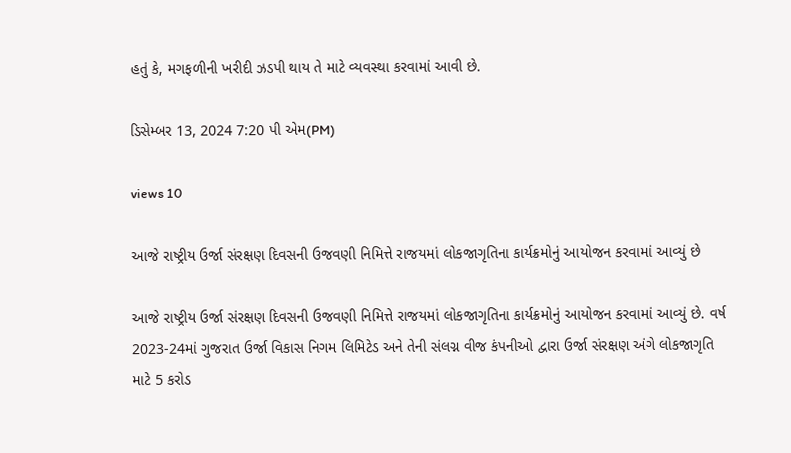હતું કે, મગફળીની ખરીદી ઝડપી થાય તે માટે વ્યવસ્થા કરવામાં આવી છે.

ડિસેમ્બર 13, 2024 7:20 પી એમ(PM)

views 10

આજે રાષ્ટ્રીય ઉર્જા સંરક્ષણ દિવસની ઉજવણી નિમિત્તે રાજયમાં લોકજાગૃતિના કાર્યક્રમોનું આયોજન કરવામાં આવ્યું છે

આજે રાષ્ટ્રીય ઉર્જા સંરક્ષણ દિવસની ઉજવણી નિમિત્તે રાજયમાં લોકજાગૃતિના કાર્યક્રમોનું આયોજન કરવામાં આવ્યું છે. વર્ષ 2023-24માં ગુજરાત ઉર્જા વિકાસ નિગમ લિમિટેડ અને તેની સંલગ્ન વીજ કંપનીઓ દ્વારા ઉર્જા સંરક્ષણ અંગે લોકજાગૃતિ માટે 5 કરોડ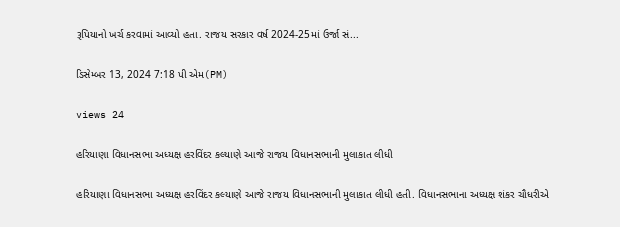રૂપિયાનો ખર્ચ કરવામાં આવ્યો હતા. રાજય સરકાર વર્ષ 2024-25માં ઉર્જા સં...

ડિસેમ્બર 13, 2024 7:18 પી એમ(PM)

views 24

હરિયાણા વિધાનસભા અધ્યક્ષ હરવિંદર કલ્યાણે આજે રાજય વિધાનસભાની મુલાકાત લીધી

હરિયાણા વિધાનસભા અધ્યક્ષ હરવિંદર કલ્યાણે આજે રાજય વિધાનસભાની મુલાકાત લીધી હતી. વિધાનસભાના અધ્યક્ષ શંકર ચૌધરીએ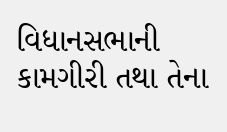વિધાનસભાની કામગીરી તથા તેના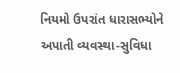નિયમો ઉપરાંત ધારાસભ્યોને અપાતી વ્યવસ્થા-સુવિધા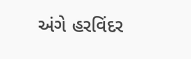અંગે હરવિંદર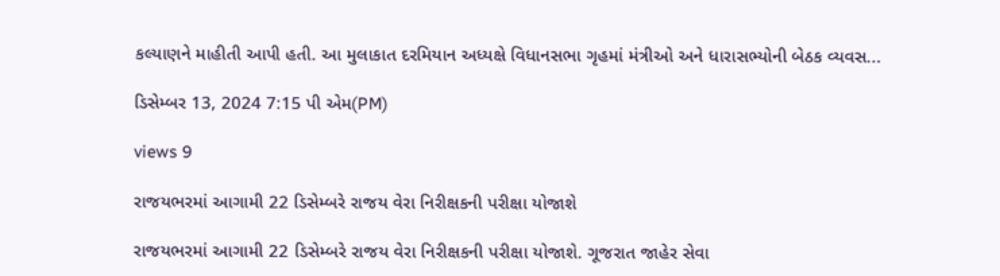કલ્યાણને માહીતી આપી હતી. આ મુલાકાત દરમિયાન અધ્યક્ષે વિધાનસભા ગૃહમાં મંત્રીઓ અને ધારાસભ્યોની બેઠક વ્યવસ...

ડિસેમ્બર 13, 2024 7:15 પી એમ(PM)

views 9

રાજયભરમાં આગામી 22 ડિસેમ્બરે રાજય વેરા નિરીક્ષકની પરીક્ષા યોજાશે

રાજયભરમાં આગામી 22 ડિસેમ્બરે રાજય વેરા નિરીક્ષકની પરીક્ષા યોજાશે. ગૂજરાત જાહેર સેવા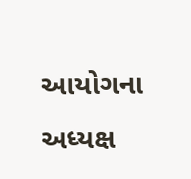આયોગના અધ્યક્ષ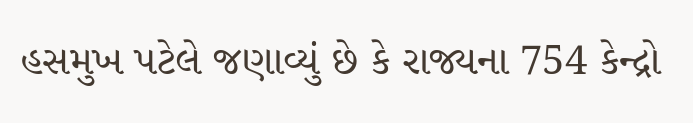હસમુખ પટેલે જણાવ્યું છે કે રાજ્યના 754 કેન્દ્રો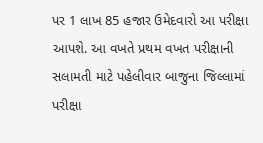પર 1 લાખ 85 હજાર ઉમેદવારો આ પરીક્ષા આપશે. આ વખતે પ્રથમ વખત પરીક્ષાની સલામતી માટે પહેલીવાર બાજુના જિલ્લામાં પરીક્ષા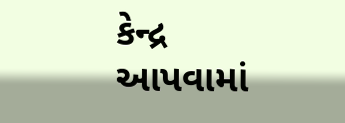કેન્દ્ર આપવામાં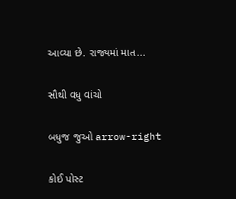આવ્યા છે. રાજ્યમાં માત...

સૌથી વધુ વાંચો

બધુજ જુઓ arrow-right

કોઈ પોસ્ટ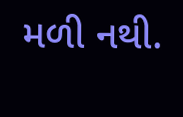મળી નથી.